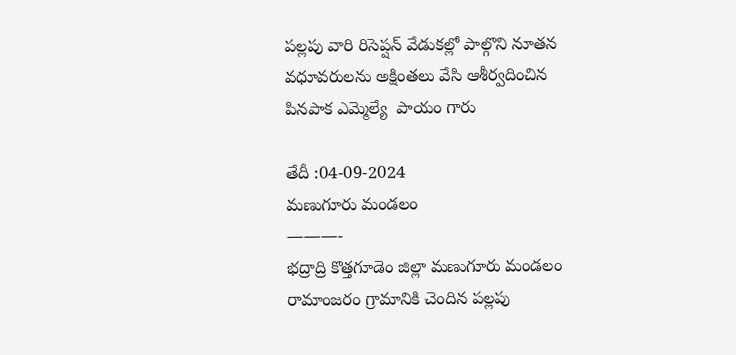పల్లపు వారి రిసెప్షన్ వేడుకల్లో పాల్గొని నూతన వధూవరులను అక్షింతలు వేసి ఆశీర్వదించిన పినపాక ఎమ్మెల్యే  పాయం గారు

తేదీ :04-09-2024
మణుగూరు మండలం
———-
భద్రాద్రి కొత్తగూడెం జిల్లా మణుగూరు మండలం రామాంజరం గ్రామానికి చెందిన పల్లపు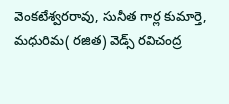వెంకటేశ్వరరావు, సునీత గార్ల కుమార్తె, మధురిమ( రజిత) వెడ్స్ రవిచంద్ర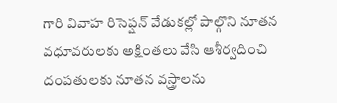గారి వివాహ రిసెప్షన్ వేడుకల్లో పాల్గొని నూతన వధూవరులకు అక్షింతలు వేసి ఆశీర్వదించి దంపతులకు నూతన వస్త్రాలను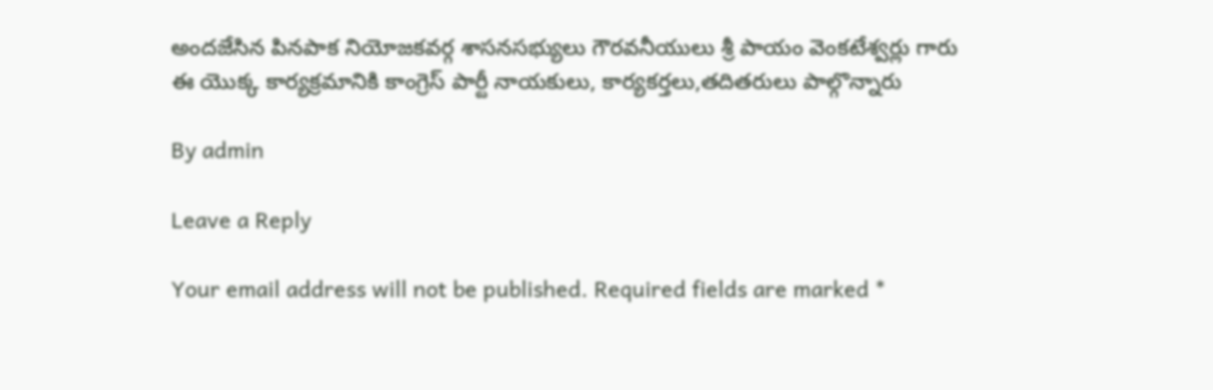అందజేసిన పినపాక నియోజకవర్గ శాసనసభ్యులు గౌరవనీయులు శ్రీ పాయం వెంకటేశ్వర్లు గారు
ఈ యొక్క కార్యక్రమానికి కాంగ్రెస్ పార్టీ నాయకులు, కార్యకర్తలు,తదితరులు పాల్గొన్నారు

By admin

Leave a Reply

Your email address will not be published. Required fields are marked *